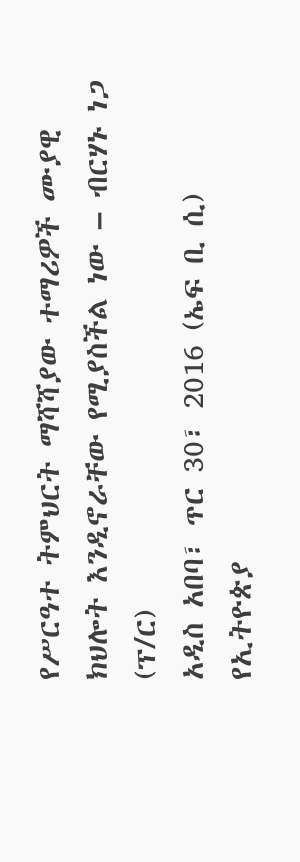የሥርዓተ ትምህርት ማሻሻያው ተማሪዎች ሙያዊ ክህሎት እንዲኖራቸው የሚያስችል ነው – ብርሃኑ ነጋ (ፕ/ር)
አዲስ አበባ፣ ጥር 30፣ 2016 (ኤፍ ቢ ሲ) የኢትዮጵያ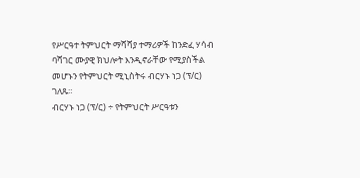የሥርዓተ ትምህርት ማሻሻያ ተማሪዎች ከንድፈ ሃሳብ ባሻገር ሙያዊ ክህሎት እንዲኖራቸው የሚያስችል መሆኑን የትምህርት ሚኒስትሩ ብርሃኑ ነጋ (ፕ/ር) ገለጹ።
ብርሃኑ ነጋ (ፕ/ር) ÷ የትምህርት ሥርዓቱን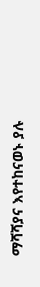ማሻሻያና እየተከናወኑ ያሉ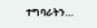ተግባራትን…